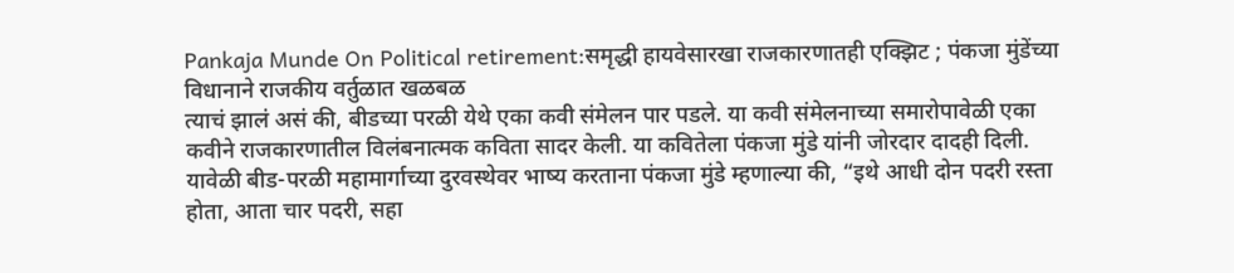Pankaja Munde On Political retirement:समृद्धी हायवेसारखा राजकारणातही एक्झिट ; पंकजा मुंडेंच्या विधानाने राजकीय वर्तुळात खळबळ
त्याचं झालं असं की, बीडच्या परळी येथे एका कवी संमेलन पार पडले. या कवी संमेलनाच्या समारोपावेळी एका कवीने राजकारणातील विलंबनात्मक कविता सादर केली. या कवितेला पंकजा मुंडे यांनी जोरदार दादही दिली. यावेळी बीड-परळी महामार्गाच्या दुरवस्थेवर भाष्य करताना पंकजा मुंडे म्हणाल्या की, “इथे आधी दोन पदरी रस्ता होता, आता चार पदरी, सहा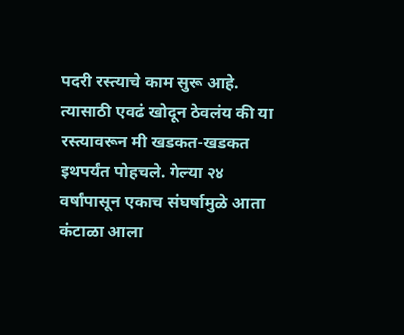पदरी रस्त्याचे काम सुरू आहे. त्यासाठी एवढं खोदून ठेवलंय की या रस्त्यावरून मी खडकत-खडकत इथपर्यंत पोहचले. गेल्या २४ वर्षांपासून एकाच संघर्षामुळे आता कंटाळा आला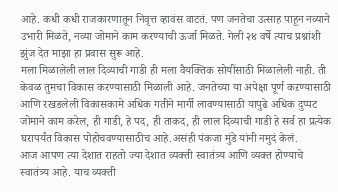आहे. कधी कधी राजकारणातून निवृत्त व्हावंस वाटतं. पण जनतेचा उत्साह पाहून नव्याने उभारी मिळते, नव्या जोमाने काम करण्याची ऊर्जा मिळते. गेली २४ वर्षे त्याच प्रश्नांशी झुंज देत माझा हा प्रवास सुरू आहे.
मला मिळालेली लाल दिव्याची गाडी ही मला वैयक्तिक सोयींसाठी मिळालेली नाही. ती केवळ तुमचा विकास करण्यासाठी मिळाली आहे. जनतेच्या या अपेक्षा पूर्ण कऱण्यासाठी आणि रखडलेली विकासकामे अधिक गतीने मार्गी लावण्यासाठी यापुढे अधिक दुप्पट जोमाने काम करेल, ही गाडी, हे पद, ही ताकद, ही लाल दिव्याची गाडी हे सर्व हा प्रत्येक घरापर्यंत विकास पोहोचवण्यासाठीच आहे.असंही पंकजा मुंडे यांनी नमुदं केलं.
आज आपण त्या देशात राहतो ज्या देशात व्यक्ती स्वातंत्र्य आणि व्यक्त होण्याचे स्वातंत्र्य आहे. याच व्यक्ती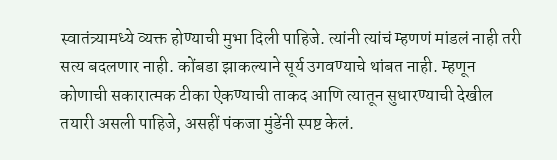स्वातंत्र्यामध्ये व्यक्त होण्याची मुभा दिली पाहिजे. त्यांनी त्यांचं म्हणणं मांडलं नाही तरी सत्य बदलणार नाही. कोंबडा झाकल्याने सूर्य उगवण्याचे थांबत नाही. म्हणून कोणाची सकारात्मक टीका ऐकण्याची ताकद आणि त्यातून सुधारण्याची देखील तयारी असली पाहिजे, असहीं पंकजा मुंडेंनी स्पष्ट केलं.